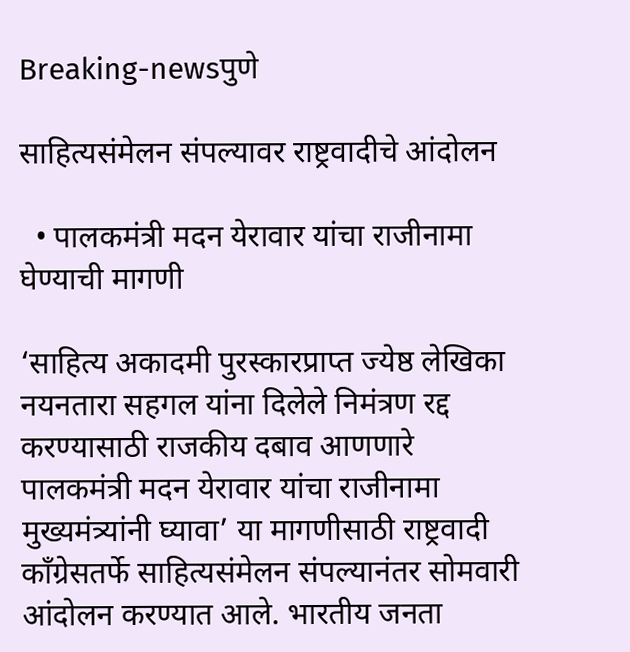Breaking-newsपुणे

साहित्यसंमेलन संपल्यावर राष्ट्रवादीचे आंदोलन

  • पालकमंत्री मदन येरावार यांचा राजीनामा घेण्याची मागणी

‘साहित्य अकादमी पुरस्कारप्राप्त ज्येष्ठ लेखिका नयनतारा सहगल यांना दिलेले निमंत्रण रद्द करण्यासाठी राजकीय दबाव आणणारे पालकमंत्री मदन येरावार यांचा राजीनामा मुख्यमंत्र्यांनी घ्यावा’ या मागणीसाठी राष्ट्रवादी काँग्रेसतर्फे साहित्यसंमेलन संपल्यानंतर सोमवारी आंदोलन करण्यात आले. भारतीय जनता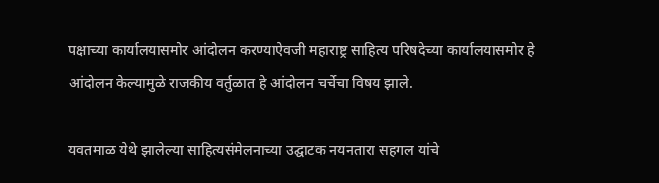पक्षाच्या कार्यालयासमोर आंदोलन करण्याऐवजी महाराष्ट्र साहित्य परिषदेच्या कार्यालयासमोर हे आंदोलन केल्यामुळे राजकीय वर्तुळात हे आंदोलन चर्चेचा विषय झाले.

यवतमाळ येथे झालेल्या साहित्यसंमेलनाच्या उद्घाटक नयनतारा सहगल यांचे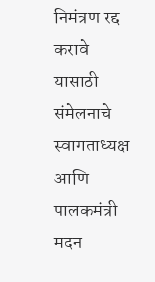निमंत्रण रद्द करावे यासाठी संमेलनाचे स्वागताध्यक्ष आणि पालकमंत्री मदन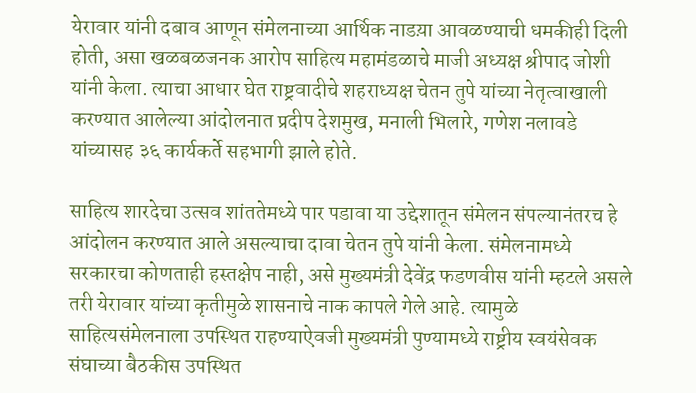येरावार यांनी दबाव आणून संमेलनाच्या आर्थिक नाडय़ा आवळण्याची धमकीही दिली होती, असा खळबळजनक आरोप साहित्य महामंडळाचे माजी अध्यक्ष श्रीपाद जोशी यांनी केला. त्याचा आधार घेत राष्ट्रवादीचे शहराध्यक्ष चेतन तुपे यांच्या नेतृत्वाखाली करण्यात आलेल्या आंदोलनात प्रदीप देशमुख, मनाली भिलारे, गणेश नलावडे यांच्यासह ३६ कार्यकर्ते सहभागी झाले होते.

साहित्य शारदेचा उत्सव शांततेमध्ये पार पडावा या उद्देशातून संमेलन संपल्यानंतरच हे आंदोलन करण्यात आले असल्याचा दावा चेतन तुपे यांनी केला. संमेलनामध्ये सरकारचा कोणताही हस्तक्षेप नाही, असे मुख्यमंत्री देवेंद्र फडणवीस यांनी म्हटले असले तरी येरावार यांच्या कृतीमुळे शासनाचे नाक कापले गेले आहे. त्यामुळे साहित्यसंमेलनाला उपस्थित राहण्याऐवजी मुख्यमंत्री पुण्यामध्ये राष्ट्रीय स्वयंसेवक संघाच्या बैठकीस उपस्थित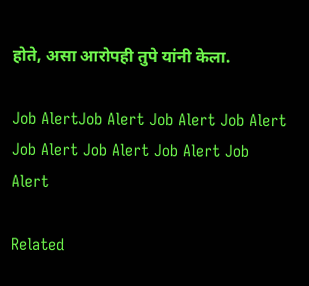होते, असा आरोपही तुपे यांनी केला.

Job AlertJob Alert Job Alert Job Alert Job Alert Job Alert Job Alert Job Alert

Related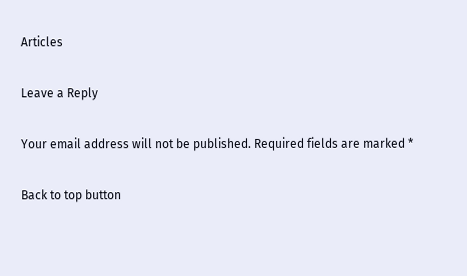Articles

Leave a Reply

Your email address will not be published. Required fields are marked *

Back to top button